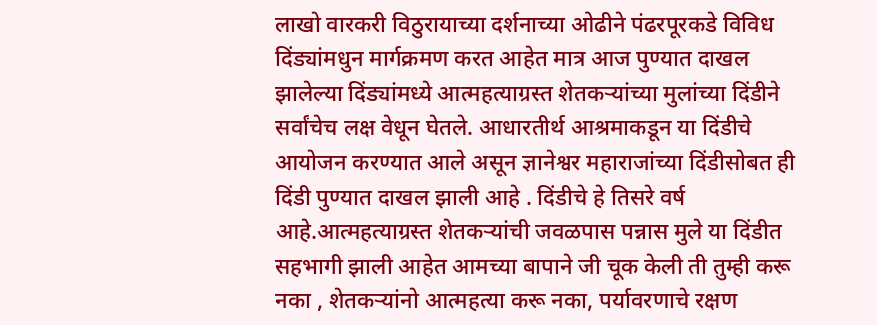लाखो वारकरी विठुरायाच्या दर्शनाच्या ओढीने पंढरपूरकडे विविध दिंड्यांमधुन मार्गक्रमण करत आहेत मात्र आज पुण्यात दाखल झालेल्या दिंड्यांमध्ये आत्महत्याग्रस्त शेतकऱ्यांच्या मुलांच्या दिंडीने सर्वांचेच लक्ष वेधून घेतले. आधारतीर्थ आश्रमाकडून या दिंडीचे आयोजन करण्यात आले असून ज्ञानेश्वर महाराजांच्या दिंडीसोबत ही दिंडी पुण्यात दाखल झाली आहे . दिंडीचे हे तिसरे वर्ष आहे.आत्महत्याग्रस्त शेतकऱ्यांची जवळपास पन्नास मुले या दिंडीत सहभागी झाली आहेत आमच्या बापाने जी चूक केली ती तुम्ही करू नका , शेतकऱ्यांनो आत्महत्या करू नका, पर्यावरणाचे रक्षण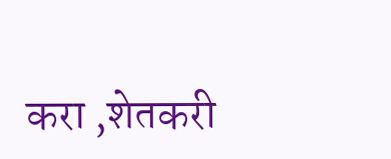करा ,शेतकरी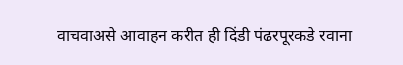वाचवाअसे आवाहन करीत ही दिंडी पंढरपूरकडे रवाना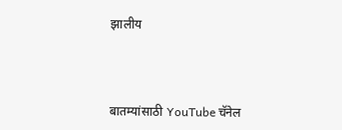झालीय



बातम्यांसाठी YouTube चॅनेल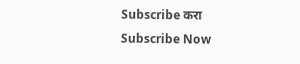Subscribe करा
Subscribe Now